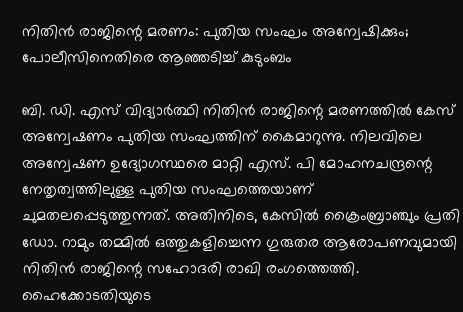നിതിൻ രാജിന്റെ മരണം: പുതിയ സംഘം അന്വേഷിക്കും; പോലീസിനെതിരെ ആഞ്ഞടിച്ച് കുടുംബം

ബി. ഡി. എസ് വിദ്യാർത്ഥി നിതിൻ രാജിന്റെ മരണത്തിൽ കേസ് അന്വേഷണം പുതിയ സംഘത്തിന് കൈമാറുന്നു. നിലവിലെ അന്വേഷണ ഉദ്യോഗസ്ഥരെ മാറ്റി എസ്. പി മോഹനചന്ദ്രന്റെ നേതൃത്വത്തിലുള്ള പുതിയ സംഘത്തെയാണ് ചുമതലപ്പെടുത്തുന്നത്. അതിനിടെ, കേസിൽ ക്രൈംബ്രാഞ്ചും പ്രതി ഡോ. റാമും തമ്മിൽ ഒത്തുകളിച്ചെന്ന ഗുരുതര ആരോപണവുമായി നിതിൻ രാജിന്റെ സഹോദരി രാഖി രംഗത്തെത്തി. ഹൈക്കോടതിയുടെ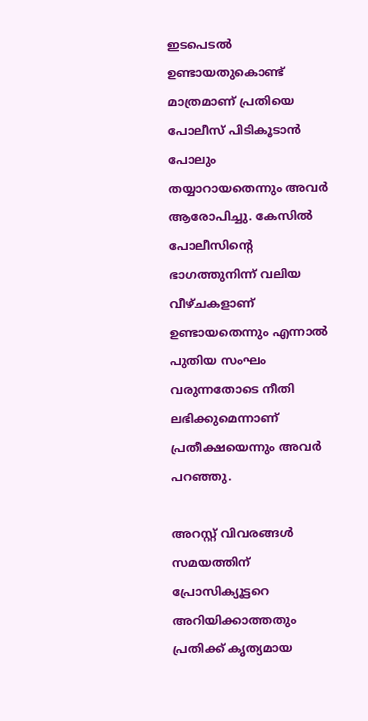ഇടപെടൽ ഉണ്ടായതുകൊണ്ട് മാത്രമാണ് പ്രതിയെ പോലീസ് പിടികൂടാൻ പോലും തയ്യാറായതെന്നും അവർ ആരോപിച്ചു. കേസിൽ പോലീസിന്റെ ഭാഗത്തുനിന്ന് വലിയ വീഴ്ചകളാണ് ഉണ്ടായതെന്നും എന്നാൽ പുതിയ സംഘം വരുന്നതോടെ നീതി ലഭിക്കുമെന്നാണ് പ്രതീക്ഷയെന്നും അവർ പറഞ്ഞു.

അറസ്റ്റ് വിവരങ്ങൾ സമയത്തിന് പ്രോസിക്യൂട്ടറെ അറിയിക്കാത്തതും പ്രതിക്ക് കൃത്യമായ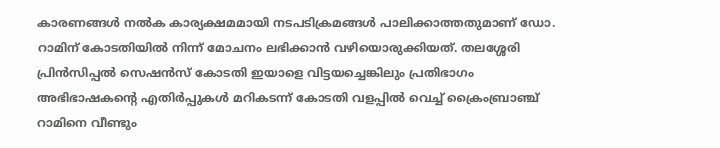കാരണങ്ങൾ നൽക കാര്യക്ഷമമായി നടപടിക്രമങ്ങൾ പാലിക്കാത്തതുമാണ് ഡോ. റാമിന് കോടതിയിൽ നിന്ന് മോചനം ലഭിക്കാൻ വഴിയൊരുക്കിയത്. തലശ്ശേരി പ്രിൻസിപ്പൽ സെഷൻസ് കോടതി ഇയാളെ വിട്ടയച്ചെങ്കിലും പ്രതിഭാഗം അഭിഭാഷകന്റെ എതിർപ്പുകൾ മറികടന്ന് കോടതി വളപ്പിൽ വെച്ച് ക്രൈംബ്രാഞ്ച് റാമിനെ വീണ്ടും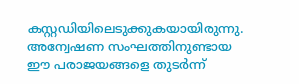കസ്റ്റഡിയിലെടുക്കുകയായിരുന്നു. അന്വേഷണ സംഘത്തിനുണ്ടായ ഈ പരാജയങ്ങളെ തുടർന്ന്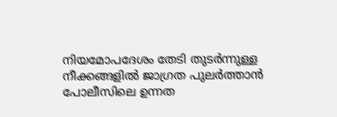നിയമോപദേശം തേടി തുടർന്നുള്ള നീക്കങ്ങളിൽ ജാഗ്രത പുലർത്താൻ പോലീസിലെ ഉന്നത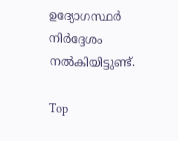ഉദ്യോഗസ്ഥർ നിർദ്ദേശം നൽകിയിട്ടുണ്ട്.

Top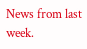News from last week.